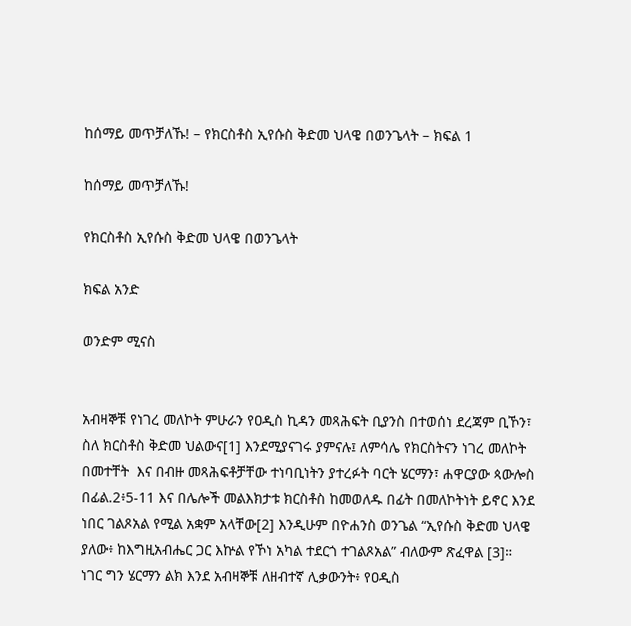ከሰማይ መጥቻለኹ! – የክርስቶስ ኢየሱስ ቅድመ ህላዌ በወንጌላት – ክፍል 1

ከሰማይ መጥቻለኹ!

የክርስቶስ ኢየሱስ ቅድመ ህላዌ በወንጌላት

ክፍል አንድ

ወንድም ሚናስ


አብዛኞቹ የነገረ መለኮት ምሁራን የዐዲስ ኪዳን መጻሕፍት ቢያንስ በተወሰነ ደረጃም ቢኾን፣ ስለ ክርስቶስ ቅድመ ህልውና[1] እንደሚያናገሩ ያምናሉ፤ ለምሳሌ የክርስትናን ነገረ መለኮት በመተቸት  እና በብዙ መጻሕፍቶቻቸው ተነባቢነትን ያተረፉት ባርት ሄርማን፣ ሐዋርያው ጳውሎስ በፊል.2፥5-11 እና በሌሎች መልእክታቱ ክርስቶስ ከመወለዱ በፊት በመለኮትነት ይኖር እንደ ነበር ገልጾአል የሚል አቋም አላቸው[2] እንዲሁም በዮሐንስ ወንጌል “ኢየሱስ ቅድመ ህላዌ ያለው፥ ከእግዚአብሔር ጋር እኵል የኾነ አካል ተደርጎ ተገልጾአል” ብለውም ጽፈዋል [3]። ነገር ግን ሄርማን ልክ እንደ አብዛኞቹ ለዘብተኛ ሊቃውንት፥ የዐዲስ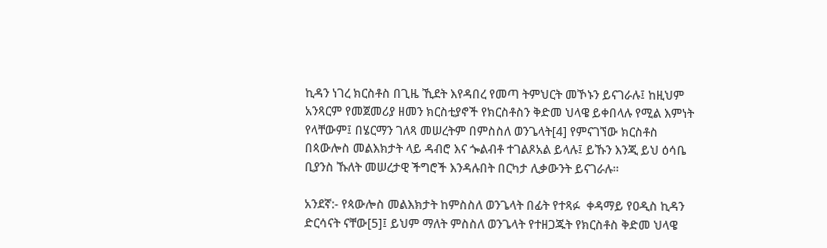ኪዳን ነገረ ክርስቶስ በጊዜ ኺደት እየዳበረ የመጣ ትምህርት መኾኑን ይናገራሉ፤ ከዚህም አንጻርም የመጀመሪያ ዘመን ክርስቲያኖች የክርስቶስን ቅድመ ህላዌ ይቀበላሉ የሚል እምነት የላቸውም፤ በሄርማን ገለጻ መሠረትም በምስስለ ወንጌላት[4] የምናገኘው ክርስቶስ በጳውሎስ መልእክታት ላይ ዳብሮ እና ጐልብቶ ተገልጾአል ይላሉ፤ ይኹን እንጂ ይህ ዕሳቤ ቢያንስ ኹለት መሠረታዊ ችግሮች እንዳሉበት በርካታ ሊቃውንት ይናገራሉ።

አንደኛ:- የጳውሎስ መልእክታት ከምስስለ ወንጌላት በፊት የተጻፉ  ቀዳማይ የዐዲስ ኪዳን ድርሳናት ናቸው[5]፤ ይህም ማለት ምስስለ ወንጌላት የተዘጋጁት የክርስቶስ ቅድመ ህላዌ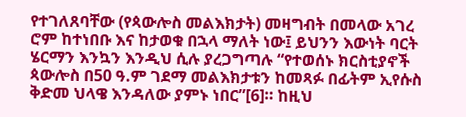የተገለጸባቸው (የጳውሎስ መልእክታት) መዛግብት በመላው አገረ ሮም ከተነበቡ እና ከታወቁ በኋላ ማለት ነው፤ ይህንን እውነት ባርት ሄርማን እንኳን እንዲህ ሲሉ ያረጋግጣሉ “የተወሰኑ ክርስቲያኖች ጳውሎስ በ50 ዓ.ም ገደማ መልእክታቱን ከመጻፉ በፊትም ኢየሱስ ቅድመ ህላዌ እንዳለው ያምኑ ነበር”[6]። ከዚህ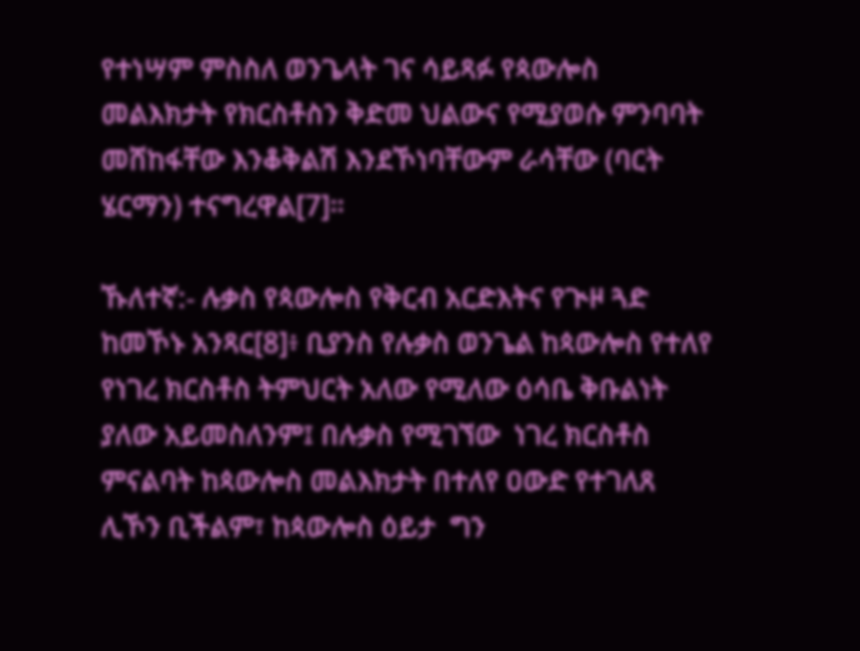የተነሣም ምስስለ ወንጌላት ገና ሳይጻፉ የጳውሎስ መልእክታት የክርስቶስን ቅድመ ህልውና የሚያወሱ ምንባባት መሸከፋቸው እንቆቅልሽ እንደኾነባቸውም ራሳቸው (ባርት ሄርማን) ተናግረዋል[7]።

ኹለተኛ:- ሉቃስ የጳውሎስ የቅርብ አርድእትና የጒዞ ጓድ ከመኾኑ አንጻር[8]፥ ቢያንስ የሉቃስ ወንጌል ከጳውሎስ የተለየ የነገረ ክርስቶስ ትምህርት አለው የሚለው ዕሳቤ ቅቡልነት ያለው አይመስለንም፤ በሉቃስ የሚገኘው  ነገረ ክርስቶስ ምናልባት ከጳውሎስ መልእክታት በተለየ ዐውድ የተገለጸ ሊኾን ቢችልም፣ ከጳውሎስ ዕይታ  ግን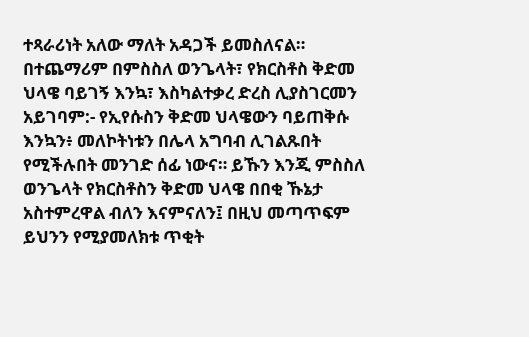ተጻራሪነት አለው ማለት አዳጋች ይመስለናል። በተጨማሪም በምስስለ ወንጌላት፣ የክርስቶስ ቅድመ ህላዌ ባይገኝ እንኳ፣ እስካልተቃረ ድረስ ሊያስገርመን አይገባም:- የኢየሱስን ቅድመ ህላዌውን ባይጠቅሱ እንኳን፥ መለኮትነቱን በሌላ አግባብ ሊገልጹበት የሚችሉበት መንገድ ሰፊ ነውና። ይኹን እንጂ ምስስለ ወንጌላት የክርስቶስን ቅድመ ህላዌ በበቂ ኹኔታ አስተምረዋል ብለን እናምናለን፤ በዚህ መጣጥፍም ይህንን የሚያመለክቱ ጥቂት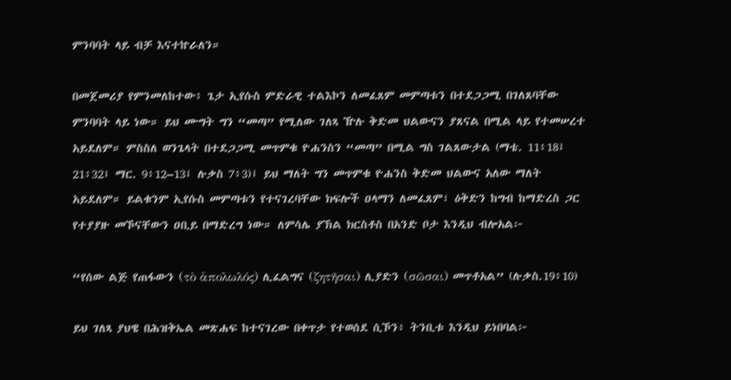ምንባባት ላይ ብቻ እናተኵራለን።

በመጀመሪያ የምንመለከተው፥ ጌታ ኢየሱስ ምድራዊ ተልእኮን ለመፈጸም መምጣቱን በተደጋጋሚ በገለጸባቸው ምንባባት ላይ ነው። ይህ ሙግት ግን “መጣ” የሚለው ገለጻ ዅሉ ቅድመ ህልውናን ያጸናል በሚል ላይ የተመሠረተ አይደለም። ምስስለ ወንጌላት በተደጋጋሚ መጥምቁ ዮሐንስን “መጣ” በሚል ግስ ገልጸውታል (ማቴ. 11፥18፤ 21፥32፤ ማር. 9፥12–13፤ ሉቃስ 7፥3)፤ ይህ ማለት ግን መጥምቁ ዮሐንስ ቅድመ ህልውና አለው ማለት አይደለም። ይልቁንም ኢየሱስ መምጣቱን የተናገረባቸው ክፍሎች ዐላማን ለመፈጸም፣ ዕቅድን ከግብ ከማድረስ ጋር የተያያዙ መኾናቸውን ዐቢይ በማድረግ ነው። ለምሳሌ ያኽል ክርስቶስ በአንድ ቦታ እንዲህ ብሎአል፦

“የሰው ልጅ የጠፋውን (τὸ ἀπολωλός) ሊፈልግና (ζητῆσαι) ሊያድን (σῶσαι) መጥቶአል” (ሉቃስ.19፥10)

ይህ ገለጻ ያህዌ በሕዝቅኤል መጽሐፍ ከተናገረው በቀጥታ የተወሰደ ሲኾን፥ ትንቢቱ እንዲህ ይነበባል፦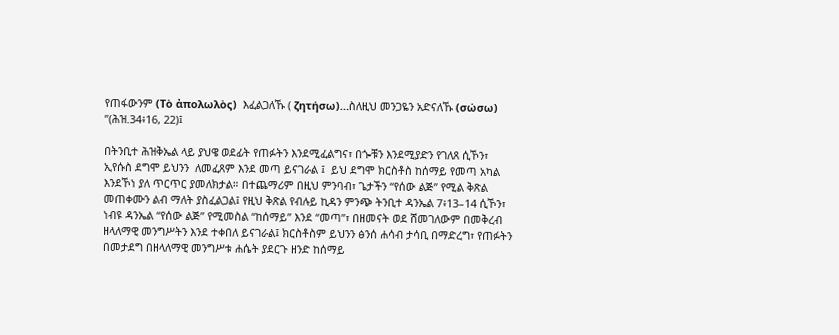የጠፋውንም (Τὸ ἀπολωλὸς)  እፈልጋለኹ ( ζητήσω)…ስለዚህ መንጋዬን አድናለኹ (σώσω) ”(ሕዝ.34፥16, 22)፤

በትንቢተ ሕዝቅኤል ላይ ያህዌ ወደፊት የጠፉትን እንደሚፈልግና፣ በጐቹን እንደሚያድን የገለጸ ሲኾን፣ ኢየሱስ ደግሞ ይህንን  ለመፈጸም እንደ መጣ ይናገራል ፤  ይህ ደግሞ ክርስቶስ ከሰማይ የመጣ አካል እንደኾነ ያለ ጥርጥር ያመለክታል። በተጨማሪም በዚህ ምንባብ፣ ጌታችን “የሰው ልጅ” የሚል ቅጽል መጠቀሙን ልብ ማለት ያስፈልጋል፤ የዚህ ቅጽል የብሉይ ኪዳን ምንጭ ትንቢተ ዳንኤል 7፥13–14 ሲኾን፣ ነብዩ ዳንኤል “የሰው ልጅ” የሚመስል “ከሰማይ” እንደ “መጣ”፣ በዘመናት ወደ ሸመገለውም በመቅረብ ዘላለማዊ መንግሥትን እንደ ተቀበለ ይናገራል፤ ክርስቶስም ይህንን ፅንሰ ሐሳብ ታሳቢ በማድረግ፣ የጠፉትን በመታደግ በዘላለማዊ መንግሥቱ ሐሴት ያደርጉ ዘንድ ከሰማይ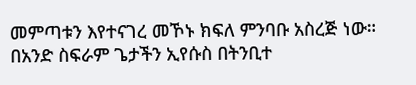መምጣቱን እየተናገረ መኾኑ ክፍለ ምንባቡ አስረጅ ነው። በአንድ ስፍራም ጌታችን ኢየሱስ በትንቢተ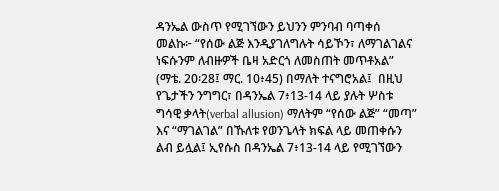ዳንኤል ውስጥ የሚገኘውን ይህንን ምንባብ ባጣቀሰ መልኩ፦ “የሰው ልጅ እንዲያገለግሉት ሳይኾን፣ ለማገልገልና ነፍሱንም ለብዙዎች ቤዛ አድርጎ ለመስጠት መጥቶአል” (ማቴ. 20፡28፤ ማር. 10፥45) በማለት ተናግሮአል፤  በዚህ የጌታችን ንግግር፣ በዳንኤል 7፥13-14 ላይ ያሉት ሦስቱ ግሳዊ ቃላት(verbal allusion) ማለትም “የሰው ልጅ” “መጣ” እና “ማገልገል” በኹለቱ የወንጌላት ክፍል ላይ መጠቀሱን ልብ ይሏል፤ ኢየሱስ በዳንኤል 7፥13-14 ላይ የሚገኘውን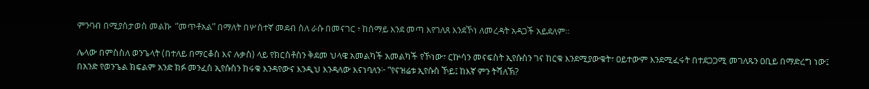ምንባብ በሚያስታወስ መልኩ  “መጥቶአል” በማለት በሦስተኛ መደብ ስለ ራሱ በመናገር ፥ ከሰማይ እንደ መጣ እየገለጸ እንደኾነ ለመረዳት አዳጋች አይደለም።

ሌላው በምስስለ ወንጌላት (በተለይ በማርቆስ እና ሉቃስ) ላይ የክርስቶስን ቅደመ ህላዌ አመልካች አመልካች የኾነው፣ ርኵሳን መናፍስት ኢየሱስን ገና ከርቁ እንደሚያውቁት፣ ዐይተውም እንደሚፈሩት በተደጋጋሚ መገለጹን ዐቢይ በማድረግ ነው፤ በአንድ የወንጌል ክፍልም አንድ ክፉ መንፈስ ኢየሱስን ከሩቁ እንዳየውና እንዲህ እንዳለው እናነባለን፦ “የናዝሬቱ ኢየሱስ ኾይ፤ ከእኛ ምን ትሻለኽ?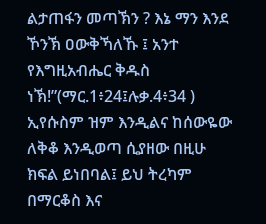ልታጠፋን መጣኽን ? እኔ ማን እንደ ኾንኽ ዐውቅኻለኹ ፤ አንተ የእግዚአብሔር ቅዱስ ነኽ!”(ማር.1፥24፤ሉቃ.4፥34 ) ኢየሱስም ዝም እንዲልና ከሰውዬው ለቅቆ እንዲወጣ ሲያዘው በዚሁ ክፍል ይነበባል፤ ይህ ትረካም በማርቆስ እና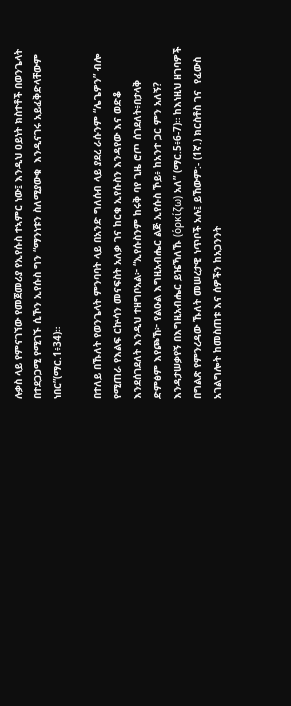ሉቃስ ላይ የምናገኘው የመጀመሪያ የኢየሱስ ተኣምር ነው፤ እንዲህ ዐይነት ክስተቶች በወንጌላት በተደጋጋሚ የሚገኙ ሲኾን ኢየሱስ ግን “ማንነቱን ስለሚያውቁ  እንዲናገሩ አይፈቅድላቸውም ነበር”(ማር.1፥34)።

በተለይ በኹለት የወንጌላት ምንባባት ላይ በአንድ ግለሰብ ላይ ያደረ ራሱንም “ሌጌዎን” ብሎ የሚጠራ የእልፍ ርኵሳን መናፍስት አለቃ ገና ከርቁ ኢየሱስን እንዳየው እና ወድቆ እንደሰገደለት እንዲህ ተዘግቦአል፦ “ኢየሱስንም ከሩቅ ባየ ጊዜ ሮጦ ሰገደለት፥በታላቅ ድምፅም እየጮኸ፦ የልዑል እግዚአብሔር ልጅ ኢየሱስ ኾይ፥ ከአንተ ጋር ምን አለኝ? እንዳታሠቃየኝ በእግዚአብሔር ይዤኻለኹ (ὁρκίζω) አለ” (ማር.5፥6-7)። ከእነዚህ ዘገባዎች በግልጽ የምንረዳው ኹለት መሠረታዊ ነጥቦች አሉ፤ ይኸውም:- (1ኛ.) ክርስቶስ ገና  የፈውስ አገልግሎት ከመስጠቱ እና ሰዎችን ከአጋንንት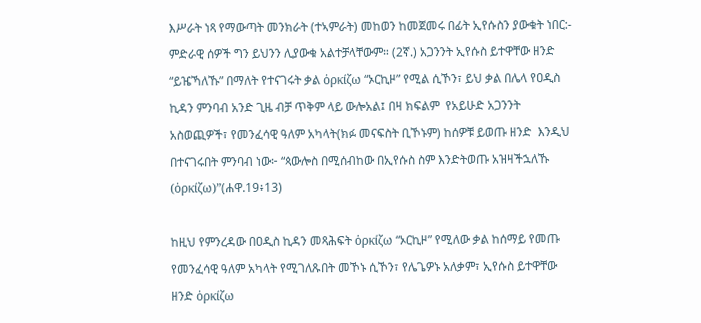እሥራት ነጻ የማውጣት መንክራት (ተኣምራት) መከወን ከመጀመሩ በፊት ኢየሱስን ያውቁት ነበር:- ምድራዊ ሰዎች ግን ይህንን ሊያውቁ አልተቻላቸውም። (2ኛ.) አጋንንት ኢየሱስ ይተዋቸው ዘንድ “ይዤኻለኹ” በማለት የተናገሩት ቃል ὁρκίζω “ኦርኪዞ” የሚል ሲኾን፣ ይህ ቃል በሌላ የዐዲስ ኪዳን ምንባብ አንድ ጊዜ ብቻ ጥቅም ላይ ውሎአል፤ በዛ ክፍልም  የአይሁድ አጋንንት አስወጪዎች፣ የመንፈሳዊ ዓለም አካላት(ክፉ መናፍስት ቢኾኑም) ከሰዎቹ ይወጡ ዘንድ  እንዲህ በተናገሩበት ምንባብ ነው፦ “ጳውሎስ በሚሰብከው በኢየሱስ ስም እንድትወጡ አዝዛችኋለኹ (ὁρκίζω)”(ሐዋ.19፥13)

ከዚህ የምንረዳው በዐዲስ ኪዳን መጻሕፍት ὁρκίζω “ኦርኪዞ” የሚለው ቃል ከሰማይ የመጡ የመንፈሳዊ ዓለም አካላት የሚገለጹበት መኾኑ ሲኾን፣ የሌጌዎኑ አለቃም፣ ኢየሱስ ይተዋቸው ዘንድ ὁρκίζω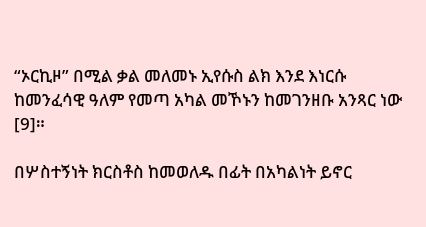“ኦርኪዞ” በሚል ቃል መለመኑ ኢየሱስ ልክ እንደ እነርሱ ከመንፈሳዊ ዓለም የመጣ አካል መኾኑን ከመገንዘቡ አንጻር ነው [9]።

በሦስተኝነት ክርስቶስ ከመወለዱ በፊት በአካልነት ይኖር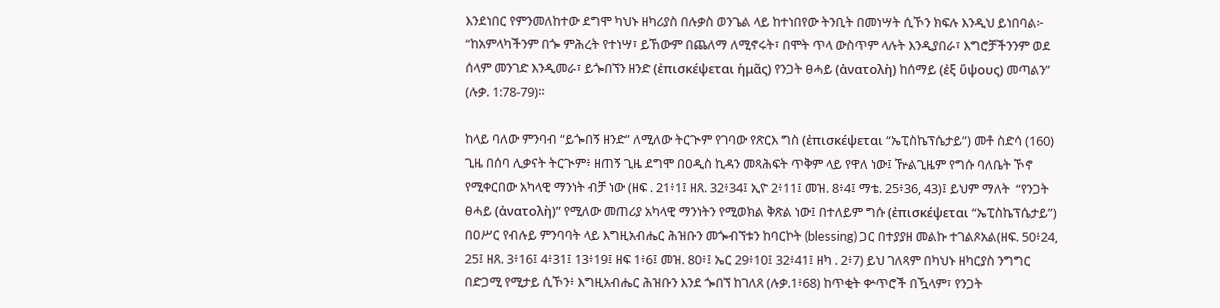እንደነበር የምንመለከተው ደግሞ ካህኑ ዘካሪያስ በሉቃስ ወንጌል ላይ ከተነበየው ትንቢት በመነሣት ሲኾን ክፍሉ እንዲህ ይነበባል፦ “ከአምላካችንም በጐ ምሕረት የተነሣ፣ ይኸውም በጨለማ ለሚኖሩት፣ በሞት ጥላ ውስጥም ላሉት እንዲያበራ፣ እግሮቻችንንም ወደ ሰላም መንገድ እንዲመራ፣ ይጐበኘን ዘንድ (ἐπισκέψεται ἡμᾶς) የንጋት ፀሓይ (ἀνατολὴ) ከሰማይ (ἐξ ὕψους) መጣልን” (ሉቃ. 1:78-79)።

ከላይ ባለው ምንባብ “ይጐበኝ ዘንድ” ለሚለው ትርጒም የገባው የጽርእ ግስ (ἐπισκέψεται “ኤፒስኬፕሴታይ”) መቶ ስድሳ (160) ጊዜ በሰባ ሊቃናት ትርጒም፥ ዘጠኝ ጊዜ ደግሞ በዐዲስ ኪዳን መጻሕፍት ጥቅም ላይ የዋለ ነው፤ ዅልጊዜም የግሱ ባለቤት ኾኖ የሚቀርበው አካላዊ ማንነት ብቻ ነው (ዘፍ . 21፥1፤ ዘጸ. 32፥34፤ ኢዮ 2፥11፤ መዝ. 8፥4፤ ማቴ. 25፥36, 43)፤ ይህም ማለት  “የንጋት ፀሓይ (ἀνατολὴ)” የሚለው መጠሪያ አካላዊ ማንነትን የሚወክል ቅጽል ነው፤ በተለይም ግሱ (ἐπισκέψεται “ኤፒስኬፕሴታይ”) በዐሥር የብሉይ ምንባባት ላይ እግዚአብሔር ሕዝቡን መጐብኘቱን ከባርኮት (blessing) ጋር በተያያዘ መልኩ ተገልጾአል(ዘፍ. 50፥24, 25፤ ዘጸ. 3፥16፤ 4፥31፤ 13፥19፤ ዘፍ 1፥6፤ መዝ. 80፥፤ ኤር 29፥10፤ 32፥41፤ ዘካ . 2፥7) ይህ ገለጻም በካህኑ ዘካርያስ ንግግር በድጋሚ የሚታይ ሲኾን፥ እግዚአብሔር ሕዝቡን እንደ ጐበኘ ከገለጸ (ሉቃ.1፥68) ከጥቂት ቍጥሮች በዃላም፣ የንጋት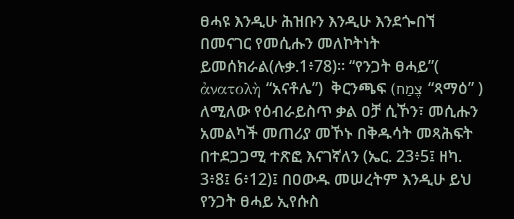ፀሓዩ እንዲሁ ሕዝቡን እንዲሁ እንደጐበኘ በመናገር የመሲሑን መለኮትነት ይመሰክራል(ሉቃ.1፥78)። “የንጋት ፀሓይ”( ἀνατολὴ “አናቶሌ”)  ቅርንጫፍ (צֶמַח “ጻማዕ” ) ለሚለው የዕብራይስጥ ቃል ዐቻ ሲኾን፣ መሲሑን አመልካች መጠሪያ መኾኑ በቅዱሳት መጻሕፍት በተደጋጋሚ ተጽፎ እናገኛለን (ኤር. 23፥5፤ ዘካ. 3፥8፤ 6፥12)፤ በዐውዱ መሠረትም እንዲሁ ይህ የንጋት ፀሓይ ኢየሱስ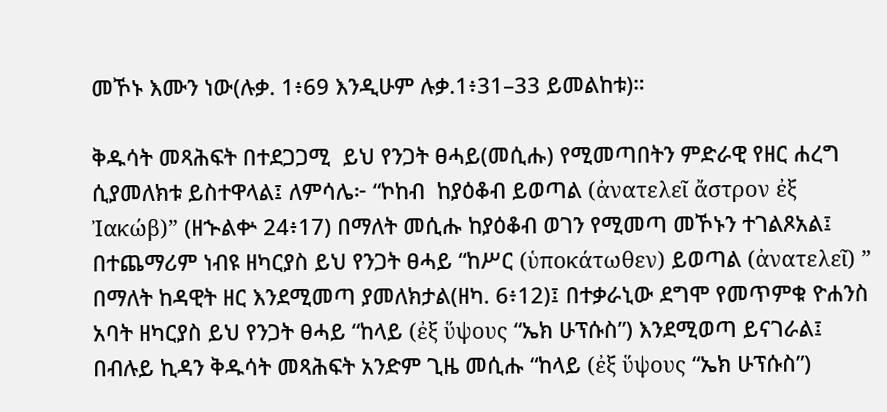መኾኑ እሙን ነው(ሉቃ. 1፥69 እንዲሁም ሉቃ.1፥31–33 ይመልከቱ)።

ቅዱሳት መጻሕፍት በተደጋጋሚ  ይህ የንጋት ፀሓይ(መሲሑ) የሚመጣበትን ምድራዊ የዘር ሐረግ ሲያመለክቱ ይስተዋላል፤ ለምሳሌ፦ “ኮከብ  ከያዕቆብ ይወጣል (ἀνατελεῖ ἄστρον ἐξ Ἰακώβ)” (ዘኍልቍ 24፥17) በማለት መሲሑ ከያዕቆብ ወገን የሚመጣ መኾኑን ተገልጾአል፤ በተጨማሪም ነብዩ ዘካርያስ ይህ የንጋት ፀሓይ “ከሥር (ὑποκάτωθεν) ይወጣል (ἀνατελεῖ) ” በማለት ከዳዊት ዘር እንደሚመጣ ያመለክታል(ዘካ. 6፥12)፤ በተቃራኒው ደግሞ የመጥምቁ ዮሐንስ አባት ዘካርያስ ይህ የንጋት ፀሓይ “ከላይ (ἐξ ὕψους “ኤክ ሁፕሱስ”) እንደሚወጣ ይናገራል፤ በብሉይ ኪዳን ቅዱሳት መጻሕፍት አንድም ጊዜ መሲሑ “ከላይ (ἐξ ὕψους “ኤክ ሁፕሱስ”)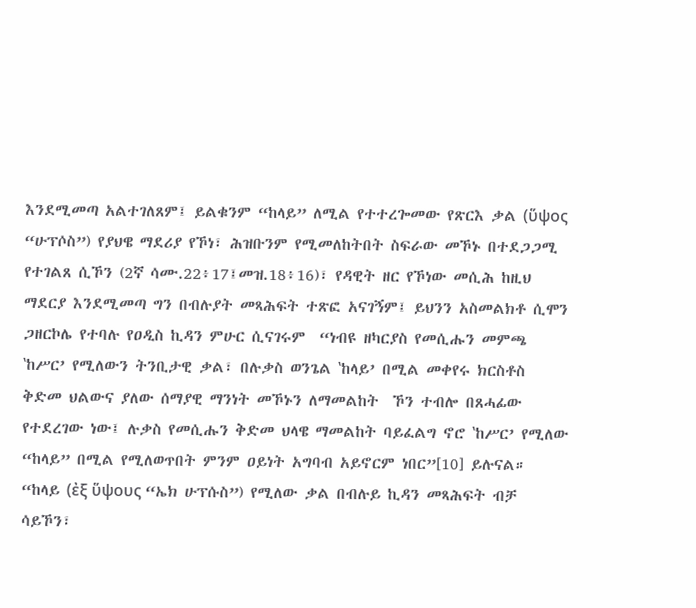እንደሚመጣ አልተገለጸም፤ ይልቁንም “ከላይ” ለሚል የተተረጐመው የጽርእ ቃል (ὕψος “ሁፕሶስ”) የያህዌ ማደሪያ የኾነ፣ ሕዝቡንም የሚመለከትበት ስፍራው መኾኑ በተደጋጋሚ የተገልጸ ሲኾን (2ኛ ሳሙ.22፥17፤መዝ.18፥16)፣ የዳዊት ዘር የኾነው መሲሕ ከዚህ ማደርያ እንደሚመጣ ግን በብሉያት መጻሕፍት ተጽፎ አናገኝም፤ ይህንን አስመልክቶ ሲሞን ጋዘርኮሌ የተባሉ የዐዲስ ኪዳን ምሁር ሲናገሩም  “ነብዩ ዘካርያስ የመሲሑን መምጫ ‛ከሥር’ የሚለውን ትንቢታዊ ቃል፣ በሉቃስ ወንጌል ‛ከላይ’ በሚል መቀየሩ ክርስቶስ ቅድመ ህልውና ያለው ሰማያዊ ማንነት መኾኑን ለማመልከት  ኾን ተብሎ በጸሓፊው  የተደረገው ነው፤ ሉቃስ የመሲሑን ቅድመ ህላዌ ማመልከት ባይፈልግ ኖሮ ‛ከሥር’ የሚለው “ከላይ” በሚል የሚለወጥበት ምንም ዐይነት አግባብ አይኖርም ነበር”[10] ይሉናል። “ከላይ (ἐξ ὕψους “ኤክ ሁፕሱስ”) የሚለው ቃል በብሉይ ኪዳን መጻሕፍት ብቻ ሳይኾን፣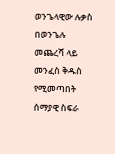ወንጌላዊው ሉቃስ በወንጌሉ መጨረሻ ላይ  መንፈስ ቅዱስ የሚመጣበት ሰማያዊ ስፍራ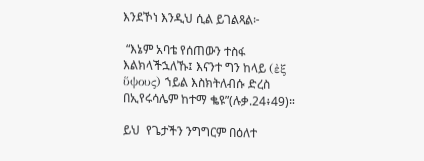እንደኾነ እንዲህ ሲል ይገልጻል፦

 “እኔም አባቴ የሰጠውን ተስፋ እልክላችኋለኹ፤ እናንተ ግን ከላይ (ἐξ ὕψους) ኀይል እስክትለብሱ ድረስ በኢየሩሳሌም ከተማ ቈዩ”(ሉቃ.24፥49)።

ይህ  የጌታችን ንግግርም በዕለተ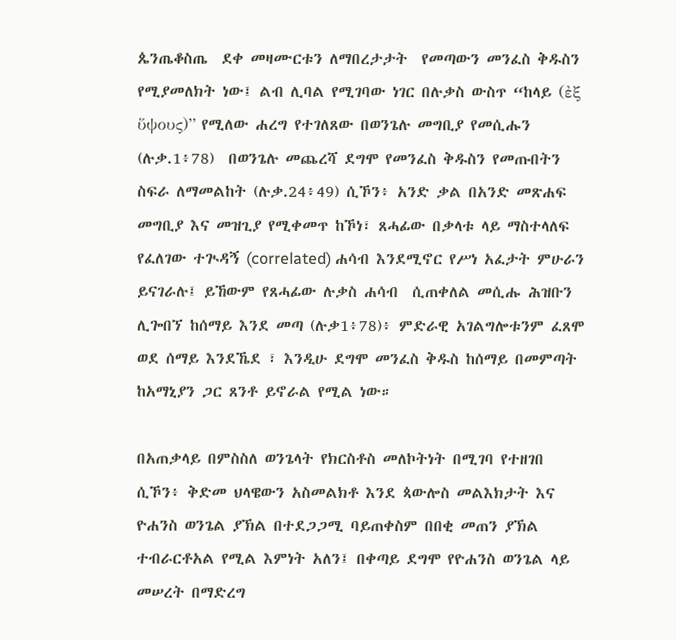ጴንጤቆስጤ  ደቀ መዛሙርቱን ለማበረታታት  የመጣውን መንፈስ ቅዱስን የሚያመለክት ነው፤ ልብ ሊባል የሚገባው ነገር በሉቃስ ውስጥ “ከላይ (ἐξ ὕψους)” የሚለው ሐረግ የተገለጸው በወንጌሉ መግቢያ የመሲሑን (ሉቃ.1፥78)  በወንጌሉ መጨረሻ ደግሞ የመንፈስ ቅዱስን የመጡበትን ስፍራ ለማመልከት (ሉቃ.24፥49) ሲኾን፥ አንድ ቃል በአንድ መጽሐፍ መግቢያ እና መዝጊያ የሚቀመጥ ከኾነ፣ ጸሓፊው በቃላቱ ላይ ማስተላለፍ የፈለገው ተጒዳኝ (correlated) ሐሳብ እንደሚኖር የሥነ አፈታት ምሁራን ይናገራሉ፤ ይኸውም የጸሓፊው ሉቃስ ሐሳብ  ሲጠቀለል መሲሑ ሕዝቡን ሊጐበኘ ከሰማይ እንደ መጣ (ሉቃ1፥78)፥ ምድራዊ አገልግሎቱንም ፈጸሞ  ወደ ሰማይ እንደኼደ ፣ እንዲሁ ደግሞ መንፈስ ቅዱስ ከሰማይ በመምጣት ከአማኒያን ጋር ጸንቶ ይኖራል የሚል ነው።

በአጠቃላይ በምስስለ ወንጌላት የክርስቶስ መለኮትነት በሚገባ የተዘገበ ሲኾን፥ ቅድመ ህላዌውን አስመልክቶ እንደ ጳውሎስ መልእክታት እና ዮሐንስ ወንጌል ያኽል በተደጋጋሚ ባይጠቀስም በበቂ መጠን ያኽል ተብራርቶአል የሚል እምነት አለን፤ በቀጣይ ደግሞ የዮሐንስ ወንጌል ላይ መሠረት በማድረግ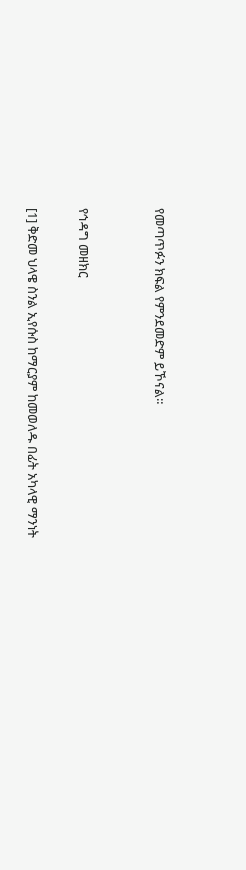የመጣጥፉን ክፍል የምንደመድም ይኾናል።


የኅዳግ መዘክር

[1] ቅድመ ህላዌ ስንል ኢየሱስ ከማርያም ከመወለዱ በፊት አካላዊ ማንነት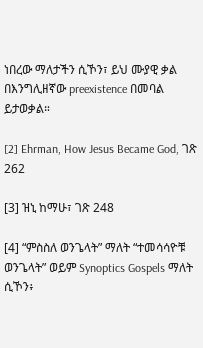ነበረው ማለታችን ሲኾን፣ ይህ ሙያዊ ቃል በእንግሊዘኛው preexistence በመባል ይታወቃል።

[2] Ehrman, How Jesus Became God, ገጽ 262

[3] ዝኒ ከማሁ፣ ገጽ 248

[4] “ምስስለ ወንጌላት” ማለት “ተመሳሳዮቹ ወንጌላት” ወይም Synoptics Gospels ማለት ሲኾን፥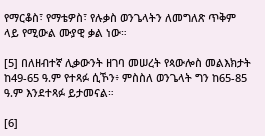የማርቆስ፣ የማቴዎስ፣ የሉቃስ ወንጌላትን ለመግለጽ ጥቅም ላይ የሚውል ሙያዊ ቃል ነው።

[5] በለዘብተኛ ሊቃውንት ዘገባ መሠረት የጳውሎስ መልእክታት ከ49-65 ዓ.ም የተጻፉ ሲኾን፥ ምስስለ ወንጌላት ግን ከ65-85 ዓ.ም እንደተጻፉ ይታመናል።

[6]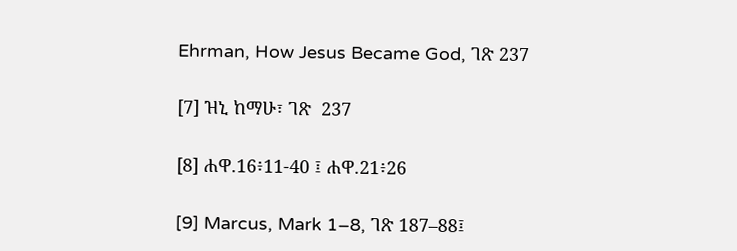Ehrman, How Jesus Became God, ገጽ 237

[7] ዝኒ ከማሁ፣ ገጽ  237

[8] ሐዋ.16፥11-40 ፤ ሐዋ.21፥26

[9] Marcus, Mark 1–8, ገጽ 187–88፤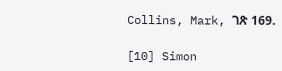Collins, Mark, ገጽ 169.

[10] Simon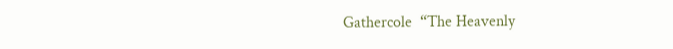Gathercole  “The Heavenly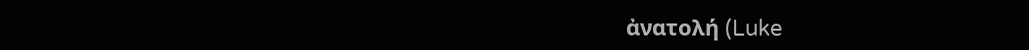ἀνατολή (Luke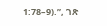1:78–9).”, ገጽ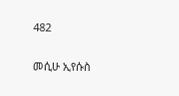482


መሲሁ ኢየሱስ